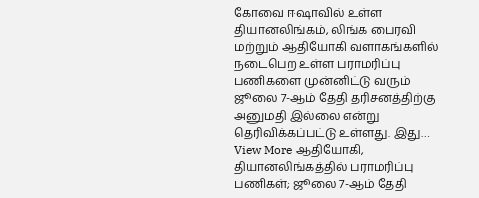கோவை ஈஷாவில் உள்ள தியானலிங்கம், லிங்க பைரவி மற்றும் ஆதியோகி வளாகங்களில் நடைபெற உள்ள பராமரிப்பு பணிகளை முன்னிட்டு வரும் ஜூலை 7-ஆம் தேதி தரிசனத்திற்கு அனுமதி இல்லை என்று தெரிவிக்கப்பட்டு உள்ளது. இது…
View More ஆதியோகி, தியானலிங்கத்தில் பராமரிப்பு பணிகள்; ஜூலை 7-ஆம் தேதி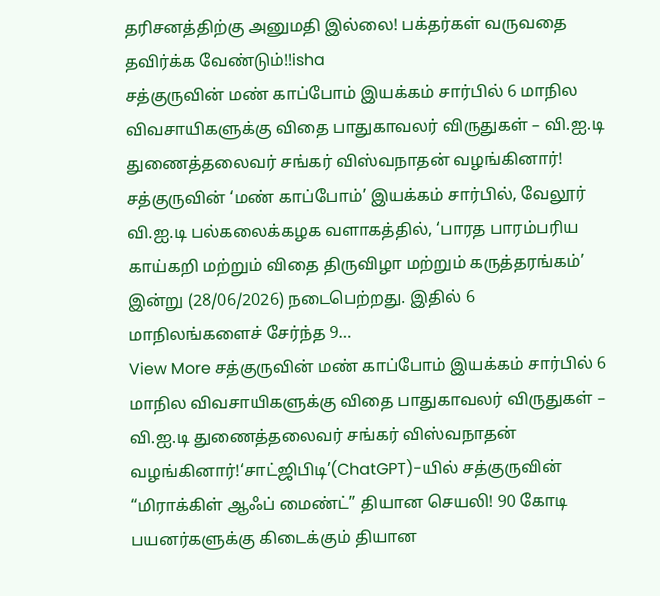தரிசனத்திற்கு அனுமதி இல்லை! பக்தர்கள் வருவதை தவிர்க்க வேண்டும்!!isha
சத்குருவின் மண் காப்போம் இயக்கம் சார்பில் 6 மாநில விவசாயிகளுக்கு விதை பாதுகாவலர் விருதுகள் – வி.ஐ.டி துணைத்தலைவர் சங்கர் விஸ்வநாதன் வழங்கினார்!
சத்குருவின் ‘மண் காப்போம்’ இயக்கம் சார்பில், வேலூர் வி.ஐ.டி பல்கலைக்கழக வளாகத்தில், ‘பாரத பாரம்பரிய காய்கறி மற்றும் விதை திருவிழா மற்றும் கருத்தரங்கம்’ இன்று (28/06/2026) நடைபெற்றது. இதில் 6 மாநிலங்களைச் சேர்ந்த 9…
View More சத்குருவின் மண் காப்போம் இயக்கம் சார்பில் 6 மாநில விவசாயிகளுக்கு விதை பாதுகாவலர் விருதுகள் – வி.ஐ.டி துணைத்தலைவர் சங்கர் விஸ்வநாதன் வழங்கினார்!‘சாட்ஜிபிடி’(ChatGPT)-யில் சத்குருவின் “மிராக்கிள் ஆஃப் மைண்ட்” தியான செயலி! 90 கோடி பயனர்களுக்கு கிடைக்கும் தியான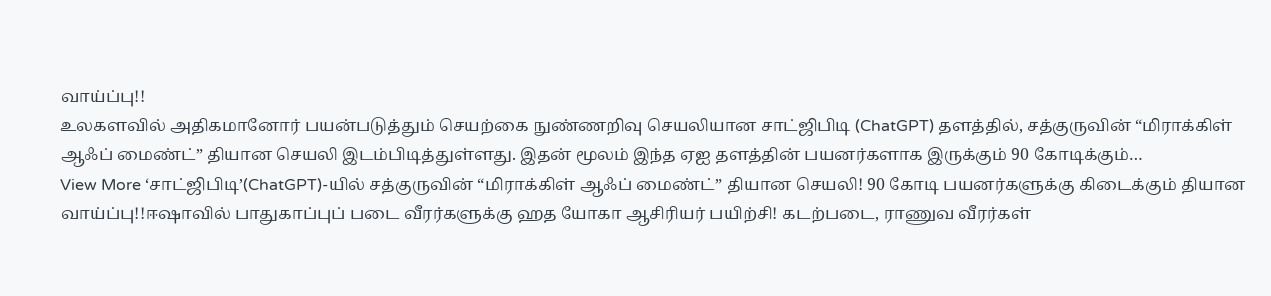வாய்ப்பு!!
உலகளவில் அதிகமானோர் பயன்படுத்தும் செயற்கை நுண்ணறிவு செயலியான சாட்ஜிபிடி (ChatGPT) தளத்தில், சத்குருவின் “மிராக்கிள் ஆஃப் மைண்ட்” தியான செயலி இடம்பிடித்துள்ளது. இதன் மூலம் இந்த ஏஐ தளத்தின் பயனர்களாக இருக்கும் 90 கோடிக்கும்…
View More ‘சாட்ஜிபிடி’(ChatGPT)-யில் சத்குருவின் “மிராக்கிள் ஆஃப் மைண்ட்” தியான செயலி! 90 கோடி பயனர்களுக்கு கிடைக்கும் தியான வாய்ப்பு!!ஈஷாவில் பாதுகாப்புப் படை வீரர்களுக்கு ஹத யோகா ஆசிரியர் பயிற்சி! கடற்படை, ராணுவ வீரர்கள்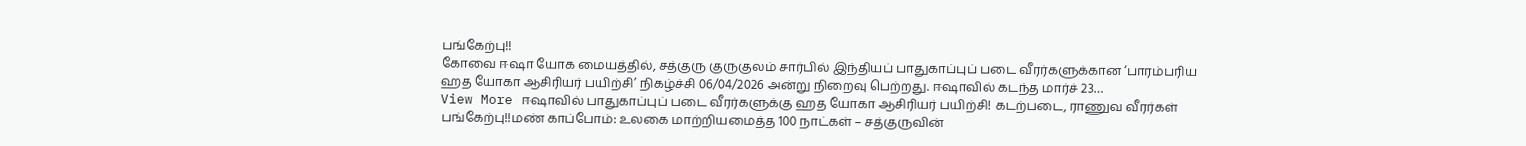பங்கேற்பு!!
கோவை ஈஷா யோக மையத்தில், சத்குரு குருகுலம் சார்பில் இந்தியப் பாதுகாப்புப் படை வீரர்களுக்கான ‘பாரம்பரிய ஹத யோகா ஆசிரியர் பயிற்சி’ நிகழ்ச்சி 06/04/2026 அன்று நிறைவு பெற்றது. ஈஷாவில் கடந்த மார்ச் 23…
View More ஈஷாவில் பாதுகாப்புப் படை வீரர்களுக்கு ஹத யோகா ஆசிரியர் பயிற்சி! கடற்படை, ராணுவ வீரர்கள் பங்கேற்பு!!மண் காப்போம்: உலகை மாற்றியமைத்த 100 நாட்கள் – சத்குருவின்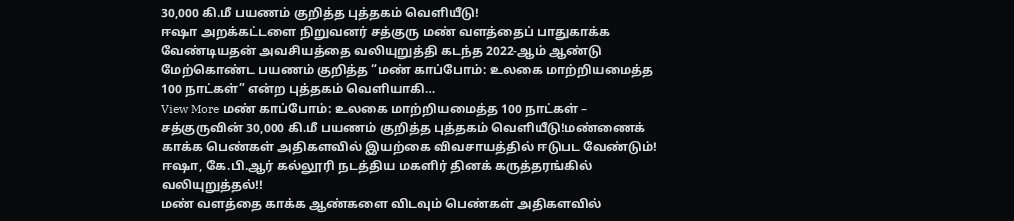30,000 கி.மீ பயணம் குறித்த புத்தகம் வெளியீடு!
ஈஷா அறக்கட்டளை நிறுவனர் சத்குரு மண் வளத்தைப் பாதுகாக்க வேண்டியதன் அவசியத்தை வலியுறுத்தி கடந்த 2022-ஆம் ஆண்டு மேற்கொண்ட பயணம் குறித்த “மண் காப்போம்: உலகை மாற்றியமைத்த 100 நாட்கள்” என்ற புத்தகம் வெளியாகி…
View More மண் காப்போம்: உலகை மாற்றியமைத்த 100 நாட்கள் – சத்குருவின் 30,000 கி.மீ பயணம் குறித்த புத்தகம் வெளியீடு!மண்ணைக் காக்க பெண்கள் அதிகளவில் இயற்கை விவசாயத்தில் ஈடுபட வேண்டும்! ஈஷா, கே.பி.ஆர் கல்லூரி நடத்திய மகளிர் தினக் கருத்தரங்கில் வலியுறுத்தல்!!
மண் வளத்தை காக்க ஆண்களை விடவும் பெண்கள் அதிகளவில்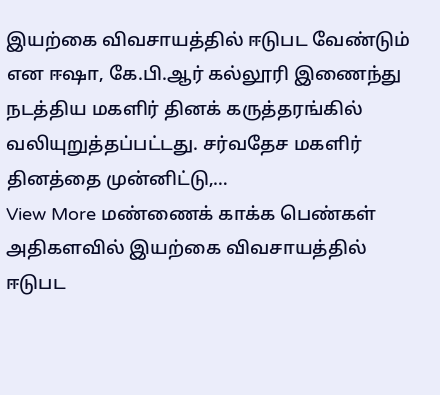இயற்கை விவசாயத்தில் ஈடுபட வேண்டும் என ஈஷா, கே.பி.ஆர் கல்லூரி இணைந்து நடத்திய மகளிர் தினக் கருத்தரங்கில் வலியுறுத்தப்பட்டது. சர்வதேச மகளிர் தினத்தை முன்னிட்டு,…
View More மண்ணைக் காக்க பெண்கள் அதிகளவில் இயற்கை விவசாயத்தில் ஈடுபட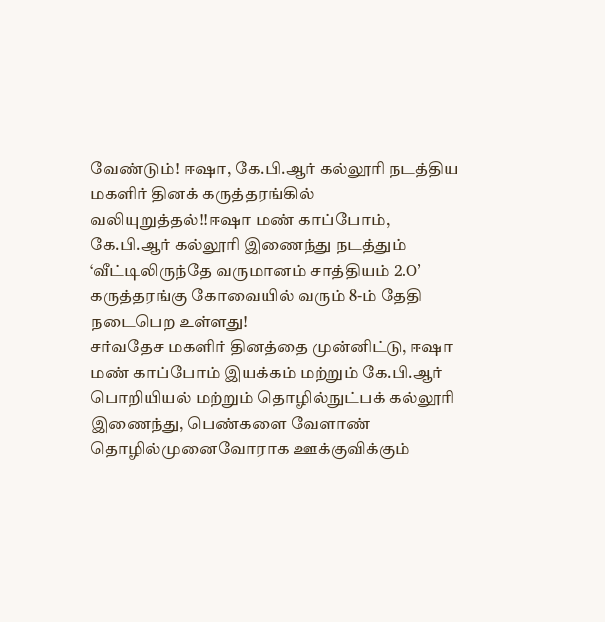வேண்டும்! ஈஷா, கே.பி.ஆர் கல்லூரி நடத்திய மகளிர் தினக் கருத்தரங்கில் வலியுறுத்தல்!!ஈஷா மண் காப்போம், கே.பி.ஆர் கல்லூரி இணைந்து நடத்தும் ‘வீட்டிலிருந்தே வருமானம் சாத்தியம் 2.O’ கருத்தரங்கு கோவையில் வரும் 8-ம் தேதி நடைபெற உள்ளது!
சர்வதேச மகளிர் தினத்தை முன்னிட்டு, ஈஷா மண் காப்போம் இயக்கம் மற்றும் கே.பி.ஆர் பொறியியல் மற்றும் தொழில்நுட்பக் கல்லூரி இணைந்து, பெண்களை வேளாண் தொழில்முனைவோராக ஊக்குவிக்கும்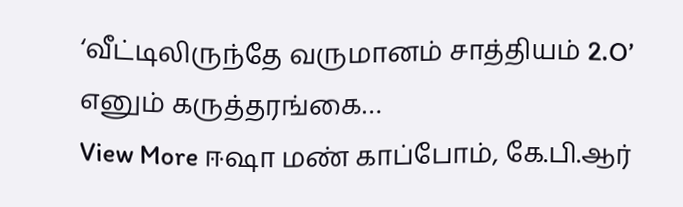‘வீட்டிலிருந்தே வருமானம் சாத்தியம் 2.O’ எனும் கருத்தரங்கை…
View More ஈஷா மண் காப்போம், கே.பி.ஆர்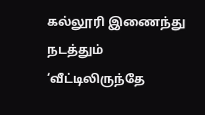கல்லூரி இணைந்து நடத்தும் ‘வீட்டிலிருந்தே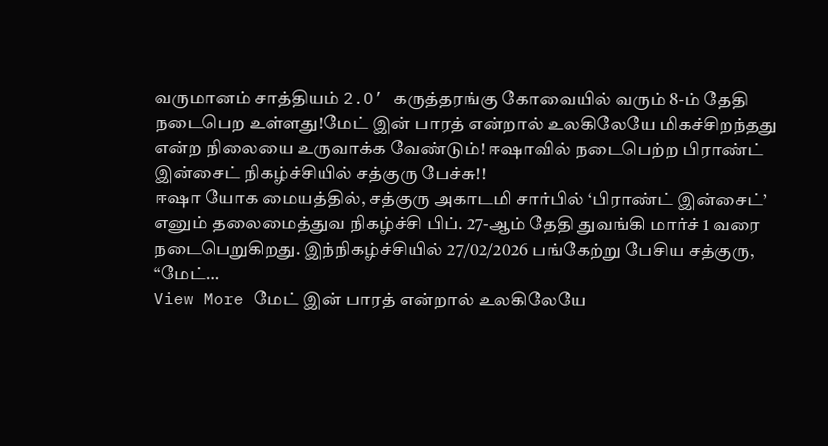வருமானம் சாத்தியம் 2.O’ கருத்தரங்கு கோவையில் வரும் 8-ம் தேதி நடைபெற உள்ளது!மேட் இன் பாரத் என்றால் உலகிலேயே மிகச்சிறந்தது என்ற நிலையை உருவாக்க வேண்டும்! ஈஷாவில் நடைபெற்ற பிராண்ட் இன்சைட் நிகழ்ச்சியில் சத்குரு பேச்சு!!
ஈஷா யோக மையத்தில், சத்குரு அகாடமி சார்பில் ‘பிராண்ட் இன்சைட்’ எனும் தலைமைத்துவ நிகழ்ச்சி பிப். 27-ஆம் தேதி துவங்கி மார்ச் 1 வரை நடைபெறுகிறது. இந்நிகழ்ச்சியில் 27/02/2026 பங்கேற்று பேசிய சத்குரு, “மேட்…
View More மேட் இன் பாரத் என்றால் உலகிலேயே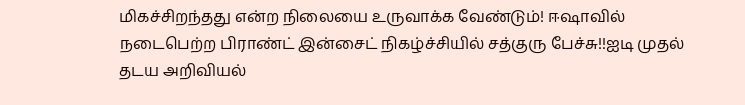மிகச்சிறந்தது என்ற நிலையை உருவாக்க வேண்டும்! ஈஷாவில் நடைபெற்ற பிராண்ட் இன்சைட் நிகழ்ச்சியில் சத்குரு பேச்சு!!ஐடி முதல் தடய அறிவியல்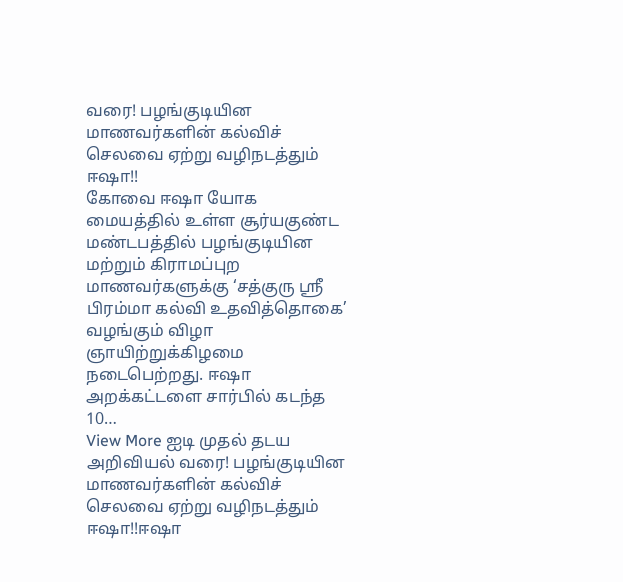வரை! பழங்குடியின மாணவர்களின் கல்விச் செலவை ஏற்று வழிநடத்தும் ஈஷா!!
கோவை ஈஷா யோக மையத்தில் உள்ள சூர்யகுண்ட மண்டபத்தில் பழங்குடியின மற்றும் கிராமப்புற மாணவர்களுக்கு ‘சத்குரு ஸ்ரீ பிரம்மா கல்வி உதவித்தொகை’ வழங்கும் விழா ஞாயிற்றுக்கிழமை நடைபெற்றது. ஈஷா அறக்கட்டளை சார்பில் கடந்த 10…
View More ஐடி முதல் தடய அறிவியல் வரை! பழங்குடியின மாணவர்களின் கல்விச் செலவை ஏற்று வழிநடத்தும் ஈஷா!!ஈஷா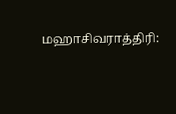மஹாசிவராத்திரி: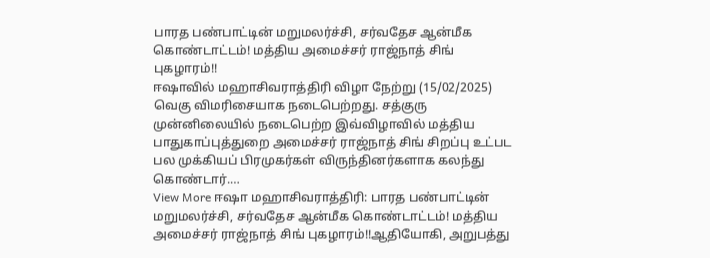பாரத பண்பாட்டின் மறுமலர்ச்சி, சர்வதேச ஆன்மீக கொண்டாட்டம்! மத்திய அமைச்சர் ராஜ்நாத் சிங் புகழாரம்!!
ஈஷாவில் மஹாசிவராத்திரி விழா நேற்று (15/02/2025) வெகு விமரிசையாக நடைபெற்றது. சத்குரு முன்னிலையில் நடைபெற்ற இவ்விழாவில் மத்திய பாதுகாப்புத்துறை அமைச்சர் ராஜ்நாத் சிங் சிறப்பு உட்பட பல முக்கியப் பிரமுகர்கள் விருந்தினர்களாக கலந்து கொண்டார்.…
View More ஈஷா மஹாசிவராத்திரி: பாரத பண்பாட்டின் மறுமலர்ச்சி, சர்வதேச ஆன்மீக கொண்டாட்டம்! மத்திய அமைச்சர் ராஜ்நாத் சிங் புகழாரம்!!ஆதியோகி, அறுபத்து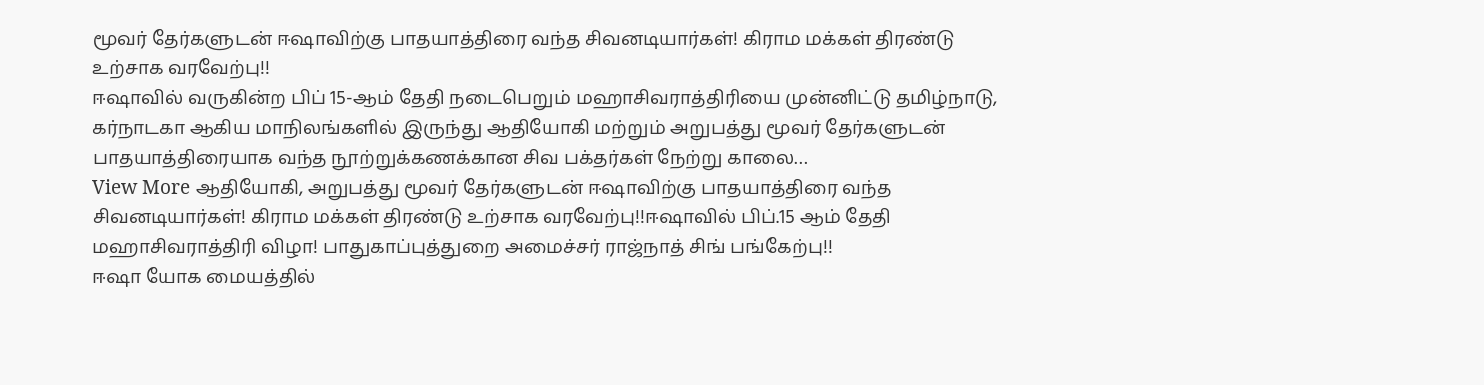மூவர் தேர்களுடன் ஈஷாவிற்கு பாதயாத்திரை வந்த சிவனடியார்கள்! கிராம மக்கள் திரண்டு உற்சாக வரவேற்பு!!
ஈஷாவில் வருகின்ற பிப் 15-ஆம் தேதி நடைபெறும் மஹாசிவராத்திரியை முன்னிட்டு தமிழ்நாடு, கர்நாடகா ஆகிய மாநிலங்களில் இருந்து ஆதியோகி மற்றும் அறுபத்து மூவர் தேர்களுடன் பாதயாத்திரையாக வந்த நூற்றுக்கணக்கான சிவ பக்தர்கள் நேற்று காலை…
View More ஆதியோகி, அறுபத்து மூவர் தேர்களுடன் ஈஷாவிற்கு பாதயாத்திரை வந்த சிவனடியார்கள்! கிராம மக்கள் திரண்டு உற்சாக வரவேற்பு!!ஈஷாவில் பிப்.15 ஆம் தேதி மஹாசிவராத்திரி விழா! பாதுகாப்புத்துறை அமைச்சர் ராஜ்நாத் சிங் பங்கேற்பு!!
ஈஷா யோக மையத்தில்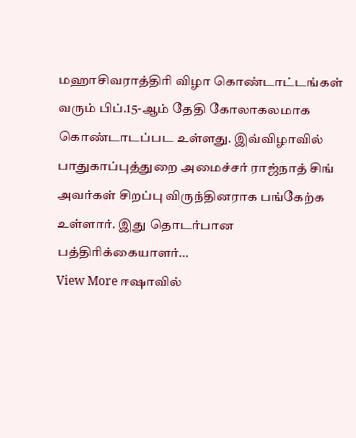மஹாசிவராத்திரி விழா கொண்டாட்டங்கள் வரும் பிப்.15-ஆம் தேதி கோலாகலமாக கொண்டாடப்பட உள்ளது. இவ்விழாவில் பாதுகாப்புத்துறை அமைச்சர் ராஜ்நாத் சிங் அவர்கள் சிறப்பு விருந்தினராக பங்கேற்க உள்ளார். இது தொடர்பான பத்திரிக்கையாளர்…
View More ஈஷாவில்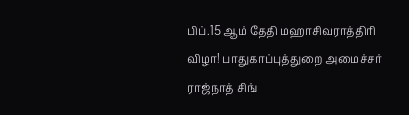பிப்.15 ஆம் தேதி மஹாசிவராத்திரி விழா! பாதுகாப்புத்துறை அமைச்சர் ராஜ்நாத் சிங்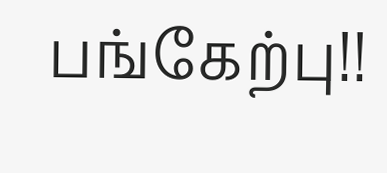பங்கேற்பு!!